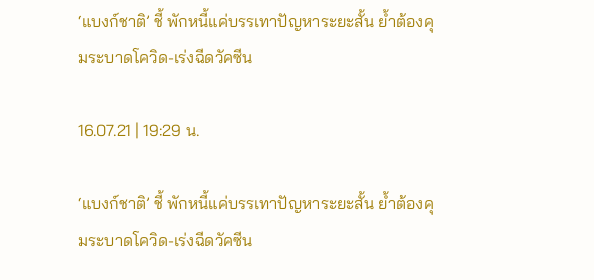‘แบงก์ชาติ’ ชี้ พักหนี้แค่บรรเทาปัญหาระยะสั้น ย้ำต้องคุมระบาดโควิด-เร่งฉีดวัคซีน

16.07.21 | 19:29 น.

‘แบงก์ชาติ’ ชี้ พักหนี้แค่บรรเทาปัญหาระยะสั้น ย้ำต้องคุมระบาดโควิด-เร่งฉีดวัคซีน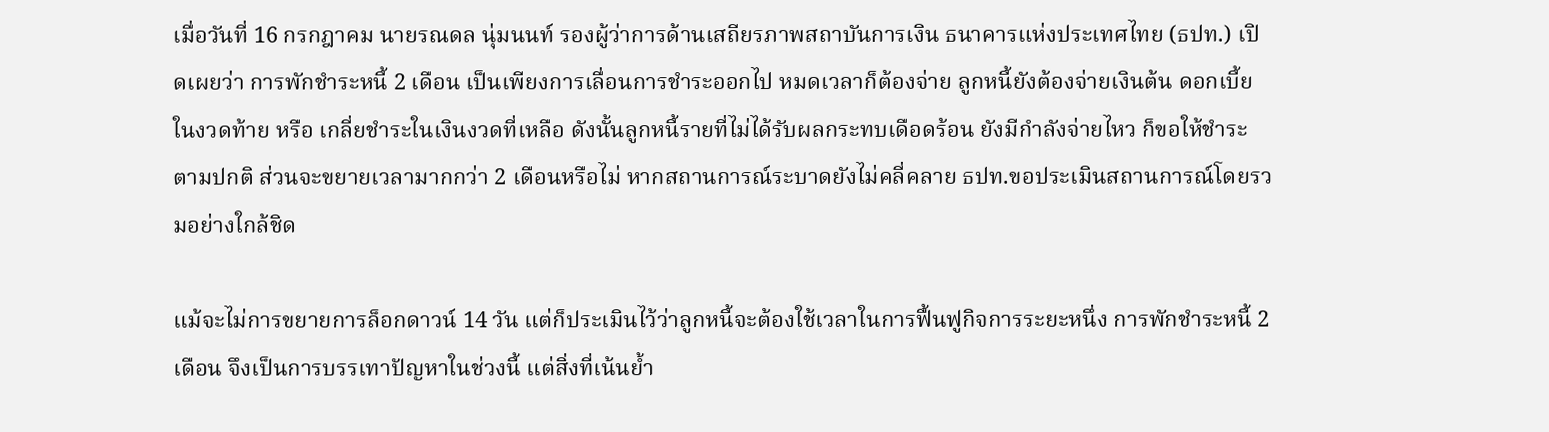เมื่อวันที่ 16 กรกฎาคม นายรณดล นุ่มนนท์ รองผู้ว่าการด้านเสถียรภาพสถาบันการเงิน ธนาคารแห่งประเทศไทย (ธปท.) เปิดเผยว่า การพักชำระหนี้ 2 เดือน เป็นเพียงการเลื่อนการชำระออกไป หมดเวลาก็ต้องจ่าย ลูกหนี้ยังต้องจ่ายเงินต้น ดอกเบี้ยในงวดท้าย หรือ เกลี่ยชำระในเงินงวดที่เหลือ ดังนั้นลูกหนี้รายที่ไม่ได้รับผลกระทบเดือดร้อน ยังมีกำลังจ่ายไหว ก็ขอให้ชำระตามปกติ ส่วนจะขยายเวลามากกว่า 2 เดือนหรือไม่ หากสถานการณ์ระบาดยังไม่คลี่คลาย ธปท.ขอประเมินสถานการณ์โดยรวมอย่างใกล้ชิด

แม้จะไม่การขยายการล็อกดาวน์ 14 วัน แต่ก็ประเมินไว้ว่าลูกหนี้จะต้องใช้เวลาในการฟื้นฟูกิจการระยะหนึ่ง การพักชำระหนี้ 2 เดือน จึงเป็นการบรรเทาปัญหาในช่วงนี้ แต่สิ่งที่เน้นย้ำ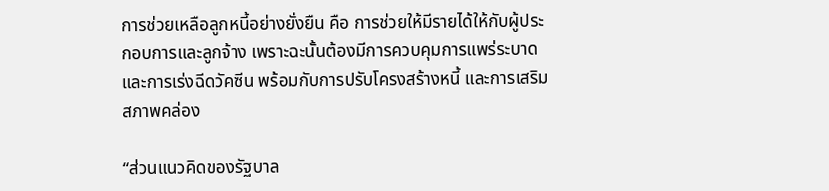การช่วยเหลือลูกหนี้อย่างยั่งยืน คือ การช่วยให้มีรายได้ให้กับผู้ประกอบการและลูกจ้าง เพราะฉะนั้นต้องมีการควบคุมการแพร่ระบาด และการเร่งฉีดวัคซีน พร้อมกับการปรับโครงสร้างหนี้ และการเสริมสภาพคล่อง

“ส่วนแนวคิดของรัฐบาล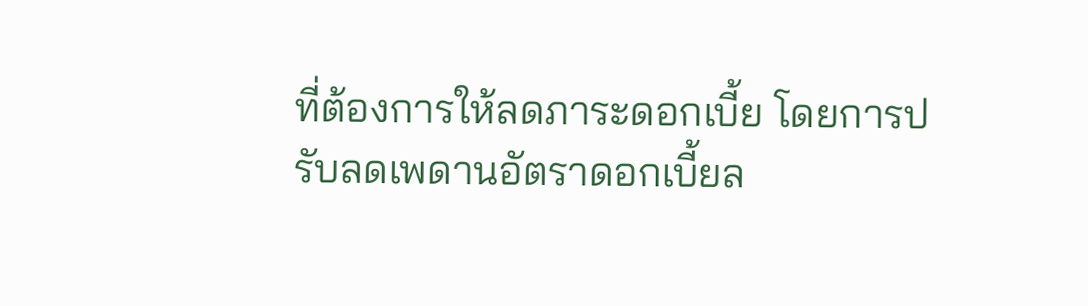ที่ต้องการให้ลดภาระดอกเบี้ย โดยการปรับลดเพดานอัตราดอกเบี้ยล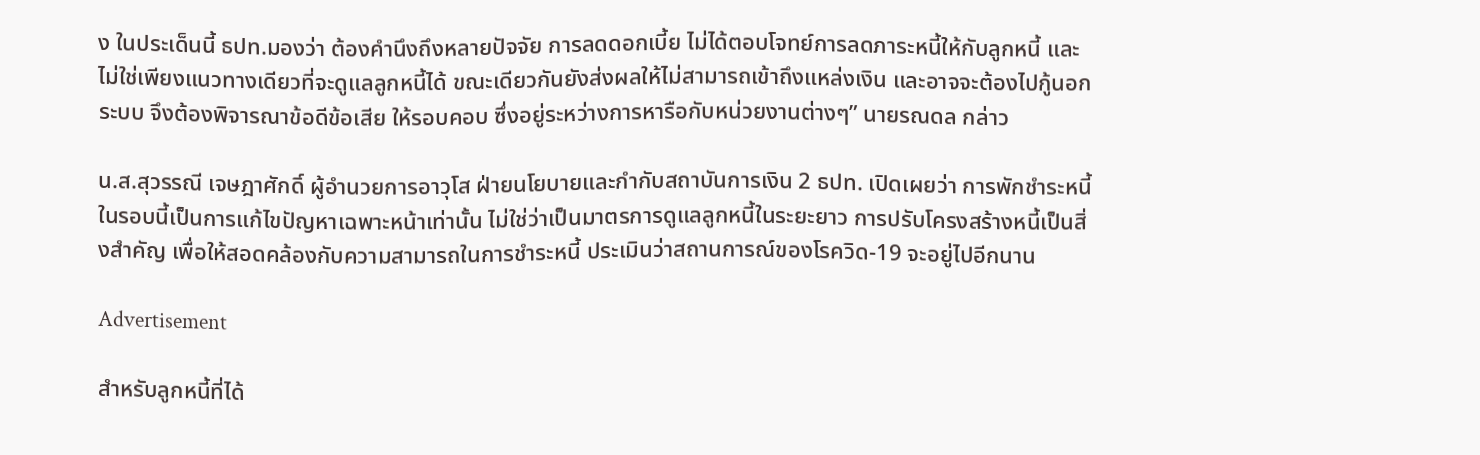ง ในประเด็นนี้ ธปท.มองว่า ต้องคำนึงถึงหลายปัจจัย การลดดอกเบี้ย ไม่ได้ตอบโจทย์การลดภาระหนี้ให้กับลูกหนี้ และไม่ใช่เพียงแนวทางเดียวที่จะดูแลลูกหนี้ได้ ขณะเดียวกันยังส่งผลให้ไม่สามารถเข้าถึงแหล่งเงิน และอาจจะต้องไปกู้นอกระบบ จึงต้องพิจารณาข้อดีข้อเสีย ให้รอบคอบ ซึ่งอยู่ระหว่างการหารือกับหน่วยงานต่างๆ” นายรณดล กล่าว

น.ส.สุวรรณี เจษฎาศักดิ์ ผู้อำนวยการอาวุโส ฝ่ายนโยบายและกำกับสถาบันการเงิน 2 ธปท. เปิดเผยว่า การพักชำระหนี้ในรอบนี้เป็นการแก้ไขปัญหาเฉพาะหน้าเท่านั้น ไม่ใช่ว่าเป็นมาตรการดูแลลูกหนี้ในระยะยาว การปรับโครงสร้างหนี้เป็นสิ่งสำคัญ เพื่อให้สอดคล้องกับความสามารถในการชำระหนี้ ประเมินว่าสถานการณ์ของโรควิด-19 จะอยู่ไปอีกนาน

Advertisement

สำหรับลูกหนี้ที่ได้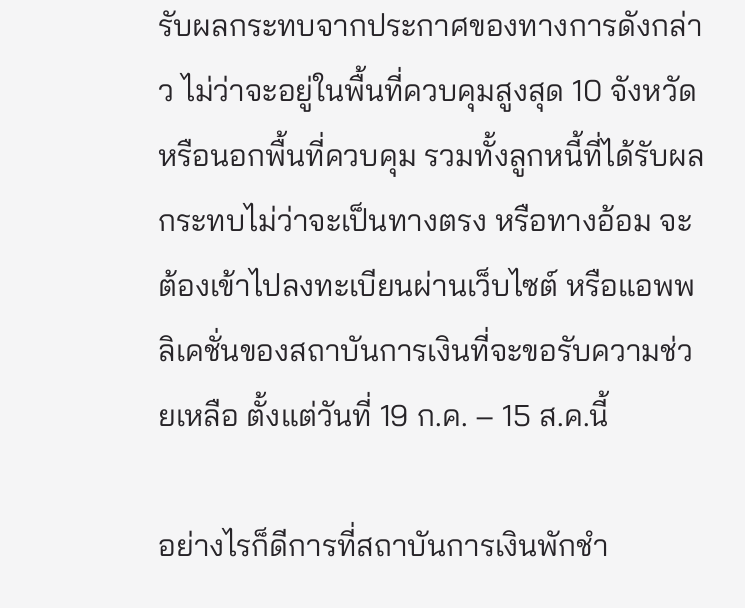รับผลกระทบจากประกาศของทางการดังกล่าว ไม่ว่าจะอยู่ในพื้นที่ควบคุมสูงสุด 10 จังหวัด หรือนอกพื้นที่ควบคุม รวมทั้งลูกหนี้ที่ได้รับผลกระทบไม่ว่าจะเป็นทางตรง หรือทางอ้อม จะต้องเข้าไปลงทะเบียนผ่านเว็บไซต์ หรือแอพพลิเคชั่นของสถาบันการเงินที่จะขอรับความช่วยเหลือ ตั้งแต่วันที่ 19 ก.ค. – 15 ส.ค.นี้

อย่างไรก็ดีการที่สถาบันการเงินพักชำ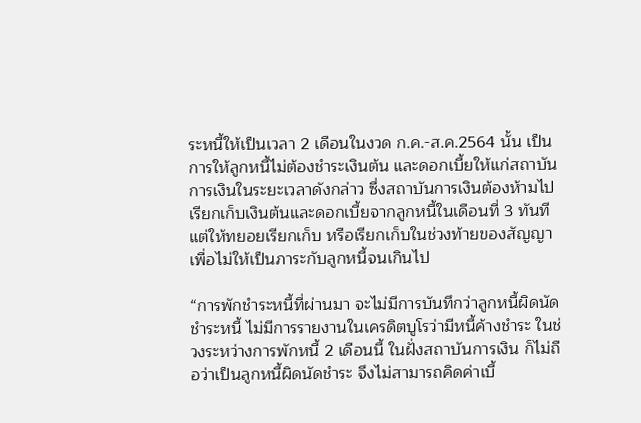ระหนี้ให้เป็นเวลา 2 เดือนในงวด ก.ค.-ส.ค.2564 นั้น เป็นการให้ลูกหนี้ไม่ต้องชำระเงินต้น และดอกเบี้ยให้แก่สถาบันการเงินในระยะเวลาดังกล่าว ซึ่งสถาบันการเงินต้องห้ามไปเรียกเก็บเงินต้นและดอกเบี้ยจากลูกหนี้ในเดือนที่ 3 ทันที แต่ให้ทยอยเรียกเก็บ หรือเรียกเก็บในช่วงท้ายของสัญญา เพื่อไม่ให้เป็นภาระกับลูกหนี้จนเกินไป

“การพักชำระหนี้ที่ผ่านมา จะไม่มีการบันทึกว่าลูกหนี้ผิดนัดชำระหนี้ ไม่มีการรายงานในเครดิตบูโรว่ามีหนี้ค้างชำระ ในช่วงระหว่างการพักหนี้ 2 เดือนนี้ ในฝั่งสถาบันการเงิน ก็ไม่ถือว่าเป็นลูกหนี้ผิดนัดชำระ จึงไม่สามารถคิดค่าเบี้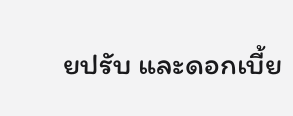ยปรับ และดอกเบี้ย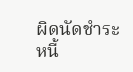ผิดนัดชำระหนี้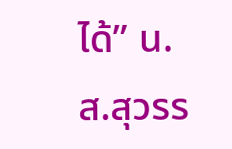ได้” น.ส.สุวรร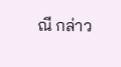ณี กล่าว